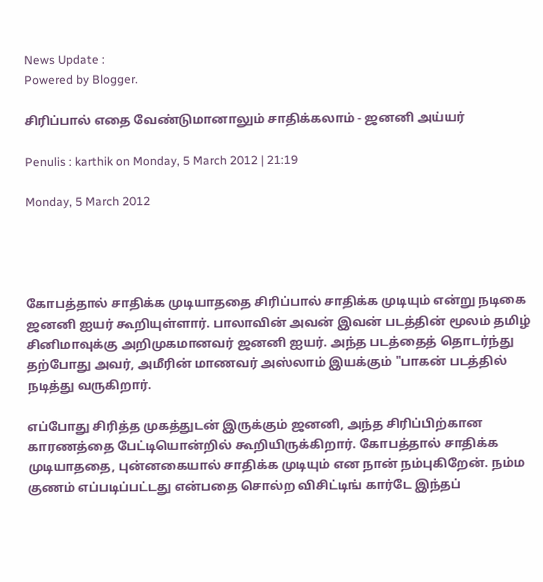News Update :
Powered by Blogger.

சிரிப்பால் எதை வேண்டுமானாலும் சாதிக்கலாம் - ஜனனி அய்யர்

Penulis : karthik on Monday, 5 March 2012 | 21:19

Monday, 5 March 2012




கோபத்தால் சாதிக்க முடியாததை சிரிப்பால் சாதிக்க முடியும் என்று நடிகை ஜனனி ஐயர் கூறியுள்ளார். பாலாவின் அவன் இவன் படத்தின் மூலம் தமிழ் சினிமாவுக்கு அறிமுகமானவர் ஜனனி ஐயர். அந்த படத்தைத் தொடர்ந்து தற்போது அவர், அமீரின் மாணவர் அஸ்லாம் இயக்கும் "பாகன் படத்தில் நடித்து வருகிறார்.

எப்போது சிரித்த முகத்துடன் இருக்கும் ஜனனி, அந்த சிரிப்பிற்கான காரணத்தை பேட்டியொன்றில் கூறியிருக்கிறார். கோபத்தால் சாதிக்க முடியாததை, புன்னகையால் சாதிக்க முடியும் என நான் நம்புகிறேன். நம்ம குணம் எப்படிப்பட்டது என்பதை சொல்ற விசிட்டிங் கார்டே இந்தப்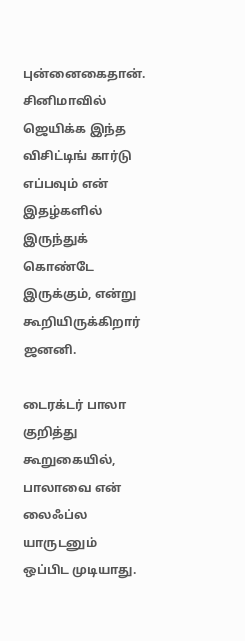புன்னைகைதான். சினிமாவில் ஜெயிக்க இந்த விசிட்டிங் கார்டு எப்பவும் என் இதழ்களில் இருந்துக் கொண்டே இருக்கும், என்று கூறியிருக்கிறார் ஜனனி.

டைரக்டர் பாலா குறித்து கூறுகையில், பாலாவை என் லைஃப்ல யாருடனும் ஒப்பிட முடியாது.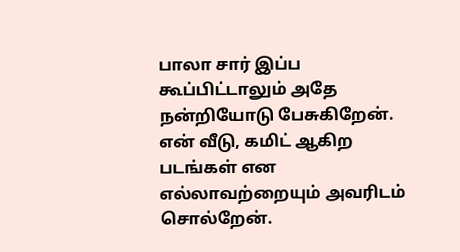பாலா சார் இப்ப கூப்பிட்டாலும் அதே நன்றியோடு பேசுகிறேன். என் வீடு, கமிட் ஆகிற படங்கள் என எல்லாவற்றையும் அவரிடம் சொல்றேன்.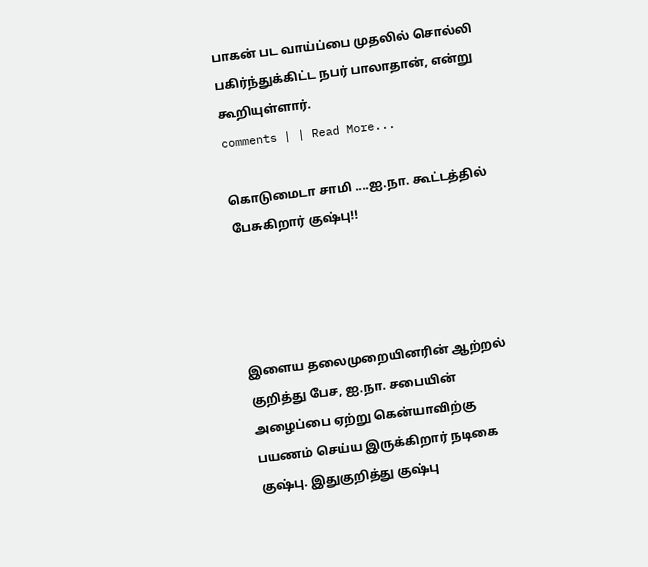பாகன் பட வாய்ப்பை முதலில் சொல்லி பகிர்ந்துக்கிட்ட நபர் பாலாதான், என்று கூறியுள்ளார்.
comments | | Read More...

கொடுமைடா சாமி ....ஐ.நா. கூட்டத்தில் பேசுகிறார் குஷ்பு!!




இளைய தலைமுறையினரின் ஆற்றல் குறித்து பேச, ஐ.நா. சபையின் அழைப்பை ‌ஏற்று கென்யாவிற்கு பயணம் செய்ய இருக்கிறார் நடிகை குஷ்பு. இதுகுறித்து குஷ்பு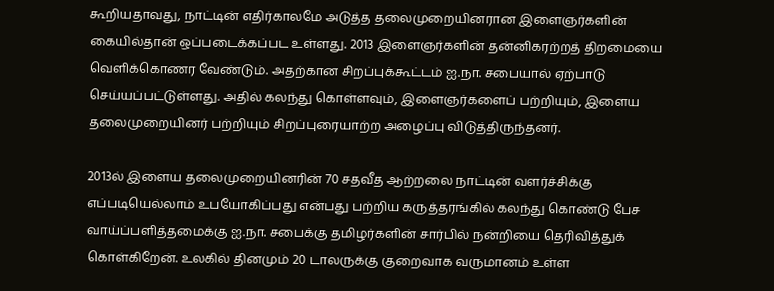கூறியதாவது, நாட்டின் எதிர்காலமே அடுத்த தலைமுறையினரான இளைஞர்களின் கையில்தான் ஒப்படைக்கப்பட உள்ளது. 2013 இளைஞர்களின் தன்னிகரற்றத் திறமையை வெளிக்கொணர வேண்டும். அதற்கான சிறப்புக்கூட்டம் ஐ.நா. சபையால் ஏற்பாடு செய்யப்பட்டுள்ளது. அதில் கலந்து கொள்ளவும், இளைஞர்களைப் பற்றியும், இளைய தலைமுறையினர் பற்றியும் சிறப்பு‌ரையாற்ற அழைப்பு விடுத்திருந்தனர்.

2013ல் இளைய தலைமுறையினரின் 70 சதவீத ஆற்றலை நாட்டின் வளர்ச்சிக்கு எப்படியெல்லாம் உபயோகிப்பது என்பது பற்றிய கருத்தரங்கில் கலந்து கொண்டு பேச வாய்ப்பளித்தமைக்கு ஐ.நா. சபைக்கு தமிழர்களின் சார்பில் நன்றியை தெரிவித்துக் கொள்கிறேன். உலகில் தினமும் 20 டாலருக்கு குறைவாக வருமானம் உள்ள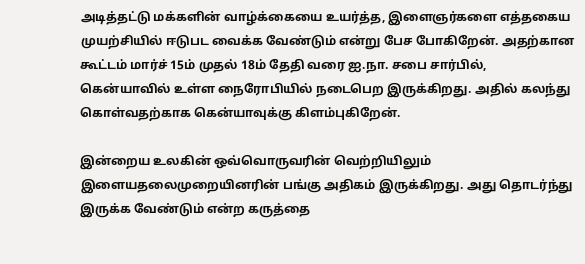அடித்தட்டு மக்களின் வாழ்க்கையை உயர்த்த, இளைஞர்களை எத்தகைய முயற்சியில் ஈடுபட வைக்க வேண்டும் என்று பேச போகிறேன். அதற்கான கூட்டம் மார்ச் 15ம் முதல் 18ம் தேதி வரை ஐ.நா. சபை சார்பில், கென்யாவில் உள்ள நைரோபியில் நடைபெற இருக்கிறது. அதில் கலந்து கொள்வதற்காக கென்யாவுக்கு கிளம்புகிறேன்.

இன்றைய உலகின் ஒவ்வொருவரின் வெற்றியிலும் இளையதலைமுறையினரின் பங்கு அதிகம் இருக்கிறது. அது தொடர்ந்து இருக்க வேண்டும் என்ற கருத்தை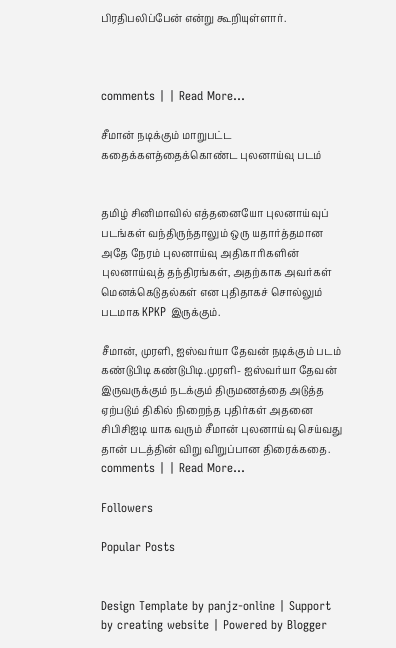பிரதிபலிப்பேன் என்று கூறியுள்ளார்.



comments | | Read More...

சீமான் நடிக்கும் மாறுபட்ட கதைக்களத்தைக்கொண்ட புலனாய்வு படம்


தமிழ் சினிமாவில் எத்தனையோ புலனாய்வுப் படங்கள் வந்திருந்தாலும் ஒரு யதார்த்தமான அதே நேரம் புலனாய்வு அதிகாரிகளின் புலனாய்வுத் தந்திரங்கள், அதற்காக அவர்கள் மெனக்கெடுதல்கள் என புதிதாகச் சொல்லும் படமாக KPKP இருக்கும்.

சீமான், முரளி, ஐஸ்வர்யா தேவன் நடிக்கும் படம் கண்டுபிடி கண்டுபிடி.முரளி- ஐஸ்வர்யா தேவன் இருவருக்கும் நடக்கும் திருமணத்தை அடுத்த ஏற்படும் திகில் நிறைந்த புதிர்கள் அதனை சிபிசிஐடி யாக வரும் சீமான் புலனாய்வு செய்வது தான் படத்தின் விறு விறுப்பான திரைக்கதை.
comments | | Read More...

Followers

Popular Posts


Design Template by panjz-online | Support by creating website | Powered by Blogger